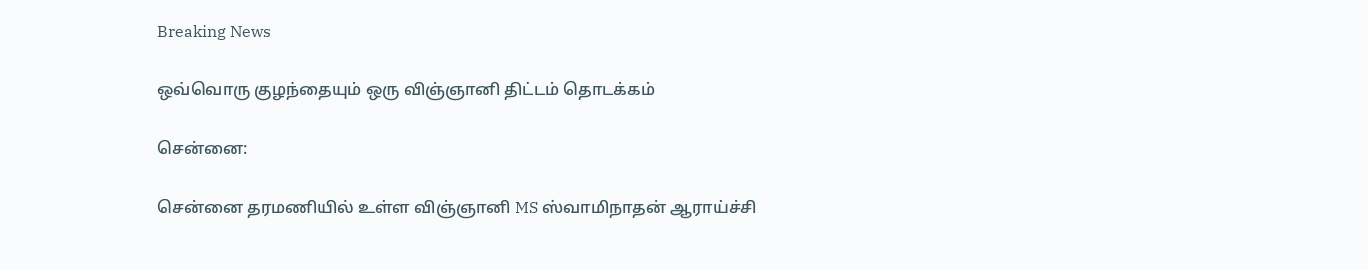Breaking News

ஒவ்வொரு குழந்தையும் ஒரு விஞ்ஞானி திட்டம் தொடக்கம்

சென்னை:

சென்னை தரமணியில் உள்ள விஞ்ஞானி MS ஸ்வாமிநாதன் ஆராய்ச்சி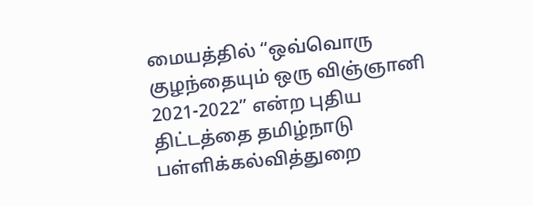மையத்தில் “ஒவ்வொரு குழந்தையும் ஒரு விஞ்ஞானி 2021-2022” என்ற புதிய திட்டத்தை தமிழ்நாடு பள்ளிக்கல்வித்துறை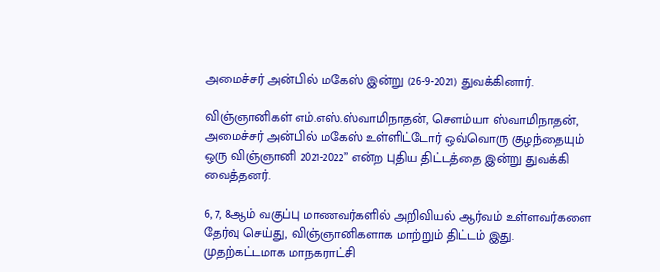அமைச்சர் அன்பில் மகேஸ் இன்று (26-9-2021) துவக்கினார்.

விஞ்ஞானிகள் எம்.எஸ்.ஸ்வாமிநாதன், சௌம்யா ஸ்வாமிநாதன், அமைச்சர் அன்பில் மகேஸ் உள்ளிட்டோர் ஒவ்வொரு குழந்தையும் ஒரு விஞ்ஞானி 2021-2022” என்ற புதிய திட்டத்தை இன்று துவக்கி வைத்தனர்.

6, 7, 8ஆம் வகுப்பு மாணவர்களில் அறிவியல் ஆர்வம் உள்ளவர்களை தேர்வு செய்து, விஞ்ஞானிகளாக மாற்றும் திட்டம் இது. முதற்கட்டமாக மாநகராட்சி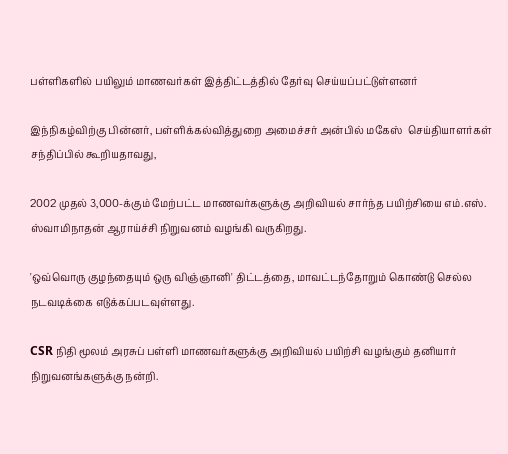பள்ளிகளில் பயிலும் மாணவர்கள் இத்திட்டத்தில் தேர்வு செய்யப்பட்டுள்ளனர்

இந்நிகழ்விற்கு பின்னர், பள்ளிக்கல்வித்துறை அமைச்சர் அன்பில் மகேஸ்  செய்தியாளர்கள் சந்திப்பில் கூறியதாவது,

2002 முதல் 3,000-க்கும் மேற்பட்ட மாணவர்களுக்கு அறிவியல் சார்ந்த பயிற்சியை எம்.எஸ். ஸ்வாமிநாதன் ஆராய்ச்சி நிறுவனம் வழங்கி வருகிறது.

'ஒவ்வொரு குழந்தையும் ஒரு விஞ்ஞானி' திட்டத்தை, மாவட்டந்தோறும் கொண்டு செல்ல நடவடிக்கை எடுக்கப்படவுள்ளது.

CSR நிதி மூலம் அரசுப் பள்ளி மாணவர்களுக்கு அறிவியல் பயிற்சி வழங்கும் தனியார் நிறுவனங்களுக்கு நன்றி.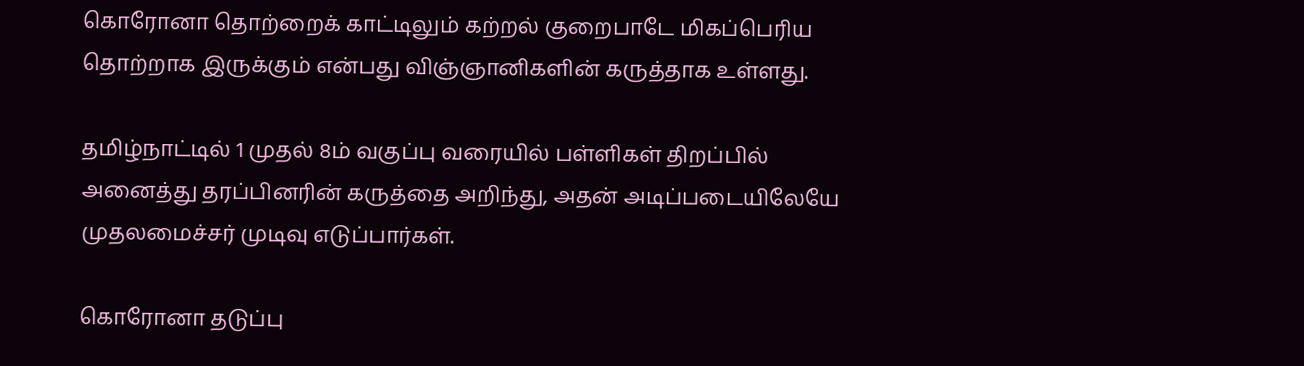கொரோனா தொற்றைக் காட்டிலும் கற்றல் குறைபாடே மிகப்பெரிய தொற்றாக இருக்கும் என்பது விஞ்ஞானிகளின் கருத்தாக உள்ளது.

தமிழ்நாட்டில் 1 முதல் 8ம் வகுப்பு வரையில் பள்ளிகள் திறப்பில் அனைத்து தரப்பினரின் கருத்தை அறிந்து, அதன் அடிப்படையிலேயே முதலமைச்சர் முடிவு எடுப்பார்கள்.

கொரோனா தடுப்பு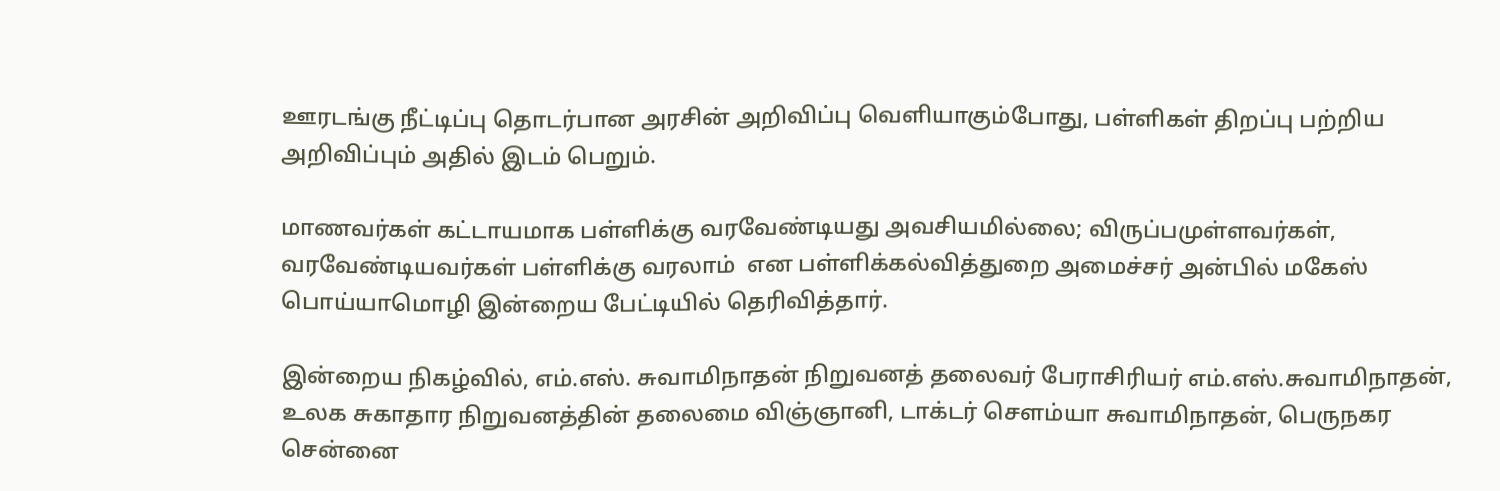ஊரடங்கு நீட்டிப்பு தொடர்பான அரசின் அறிவிப்பு வெளியாகும்போது, பள்ளிகள் திறப்பு பற்றிய அறிவிப்பும் அதில் இடம் பெறும்.

மாணவர்கள் கட்டாயமாக பள்ளிக்கு வரவேண்டியது அவசியமில்லை; விருப்பமுள்ளவர்கள், வரவேண்டியவர்கள் பள்ளிக்கு வரலாம்  என பள்ளிக்கல்வித்துறை அமைச்சர் அன்பில் மகேஸ் பொய்யாமொழி இன்றைய பேட்டியில் தெரிவித்தார்.

இன்றைய நிகழ்வில், எம்.எஸ். சுவாமிநாதன் நிறுவனத் தலைவர் பேராசிரியர் எம்.எஸ்.சுவாமிநாதன், உலக சுகாதார நிறுவனத்தின் தலைமை விஞ்ஞானி, டாக்டர் சௌம்யா சுவாமிநாதன், பெருநகர சென்னை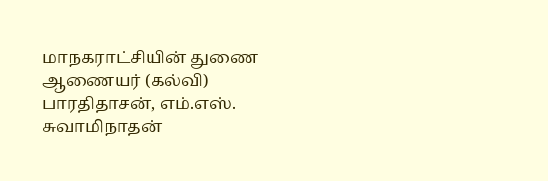மாநகராட்சியின் துணை ஆணையர் (கல்வி) பாரதிதாசன், எம்.எஸ். சுவாமிநாதன்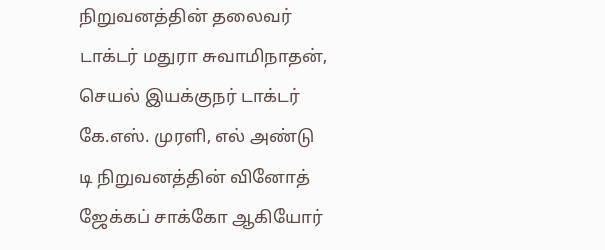நிறுவனத்தின் தலைவர் டாக்டர் மதுரா சுவாமிநாதன், செயல் இயக்குநர் டாக்டர் கே.எஸ். முரளி, எல் அண்டு டி நிறுவனத்தின் வினோத் ஜேக்கப் சாக்கோ ஆகியோர்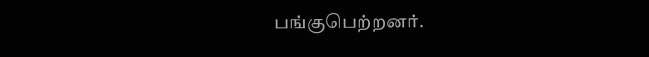பங்குபெற்றனர்.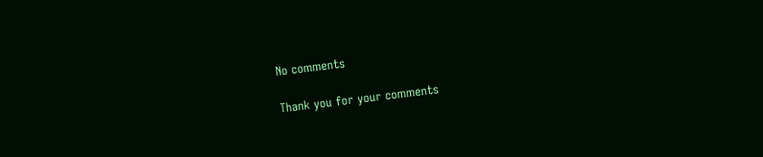No comments

Thank you for your comments